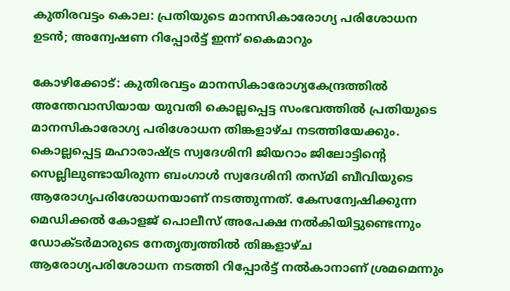കുതിരവട്ടം കൊല: പ്രതിയുടെ മാനസികാരോഗ്യ പരിശോധന ഉടൻ; അന്വേഷണ റിപ്പോർട്ട് ഇന്ന് കൈമാറും

കോഴിക്കോട്: കുതിരവട്ടം മാനസികാരോഗ്യകേന്ദ്രത്തിൽ അന്തേവാസിയായ യുവതി കൊല്ലപ്പെട്ട സംഭവത്തിൽ പ്രതിയുടെ മാനസികാരോഗ്യ പരിശോധന തിങ്കളാഴ്ച നടത്തിയേക്കും. കൊല്ലപ്പെട്ട മഹാരാഷ്ട്ര സ്വദേശിനി ജിയറാം ജിലോട്ടിന്‍റെ സെല്ലിലുണ്ടായിരുന്ന ബംഗാൾ സ്വദേശിനി തസ്‌മി ബീവിയുടെ ആരോഗ്യപരിശോധനയാണ് നടത്തുന്നത്. കേസന്വേഷിക്കുന്ന മെഡിക്കൽ കോളജ് പൊലീസ് അപേക്ഷ നൽകിയിട്ടുണ്ടെന്നും ഡോക്ടർമാരുടെ നേതൃത്വത്തിൽ തിങ്കളാഴ്ച ആരോഗ്യപരിശോധന നടത്തി റിപ്പോർട്ട് നൽകാനാണ് ശ്രമമെന്നും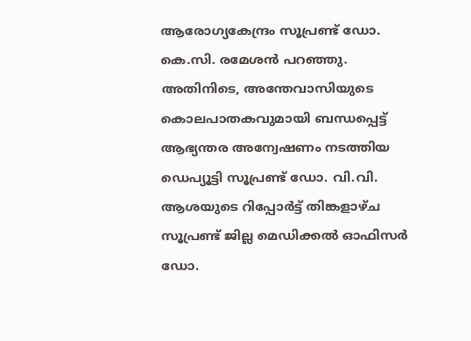ആരോഗ്യകേന്ദ്രം സൂപ്രണ്ട് ഡോ. കെ.സി. രമേശൻ പറഞ്ഞു. അതിനിടെ, അന്തേവാസിയുടെ കൊലപാതകവുമായി ബന്ധപ്പെട്ട് ആഭ്യന്തര അന്വേഷണം നടത്തിയ ഡെപ്യൂട്ടി സൂപ്രണ്ട് ഡോ. വി.വി. ആശയുടെ റിപ്പോർട്ട് തിങ്കളാഴ്ച സൂപ്രണ്ട് ജില്ല മെഡിക്കൽ ഓഫിസർ ഡോ.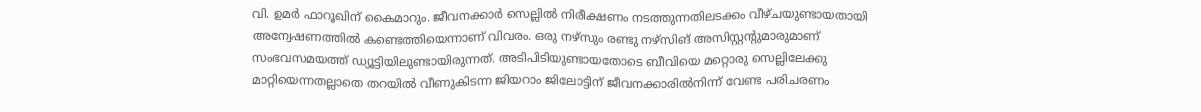വി. ഉമർ ഫാറൂഖിന് കൈമാറും. ജീവനക്കാർ സെല്ലിൽ നിരീക്ഷണം നടത്തുന്നതിലടക്കം വീഴ്ചയുണ്ടായതായി അന്വേഷണത്തിൽ കണ്ടെത്തിയെന്നാണ് വിവരം. ഒരു നഴ്സും രണ്ടു നഴ്സിങ് അസിസ്റ്റന്‍റുമാരുമാണ് സംഭവസമയത്ത് ഡ്യൂട്ടിയിലുണ്ടായിരുന്നത്. അടിപിടിയുണ്ടായതോടെ ബീവിയെ മറ്റൊരു സെല്ലിലേക്കു മാറ്റിയെന്നതല്ലാതെ തറയിൽ വീണുകിടന്ന ജിയറാം ജിലോട്ടിന് ജീവനക്കാരിൽനിന്ന് വേണ്ട പരിചരണം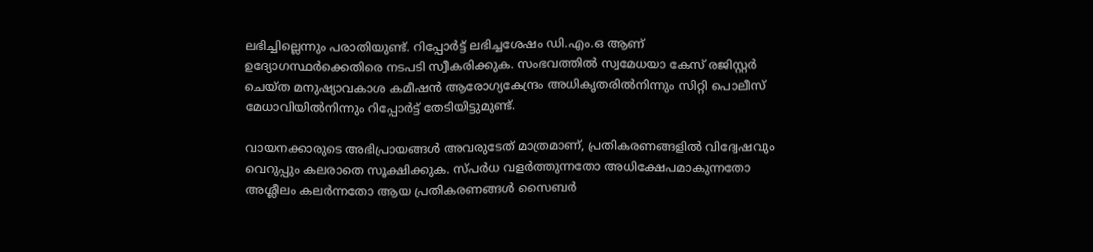ലഭിച്ചില്ലെന്നും പരാതിയുണ്ട്. റിപ്പോർട്ട് ലഭിച്ചശേഷം ഡി.എം.ഒ ആണ് ഉദ്യോഗസ്ഥർക്കെതിരെ നടപടി സ്വീകരിക്കുക. സംഭവത്തിൽ സ്വമേധയാ കേസ് രജിസ്റ്റർ ചെയ്ത മനുഷ്യാവകാശ കമീഷൻ ആരോഗ്യകേന്ദ്രം അധികൃതരിൽനിന്നും സിറ്റി പൊലീസ് മേധാവിയിൽനിന്നും റിപ്പോർട്ട് തേടിയിട്ടുമുണ്ട്.

വായനക്കാരുടെ അഭിപ്രായങ്ങള്‍ അവരുടേത് മാത്രമാണ്, പ്രതികരണങ്ങളിൽ വിദ്വേഷവും വെറുപ്പും കലരാതെ സൂക്ഷിക്കുക. സ്പർധ വളർത്തുന്നതോ അധിക്ഷേപമാകുന്നതോ അശ്ലീലം കലർന്നതോ ആയ പ്രതികരണങ്ങൾ സൈബർ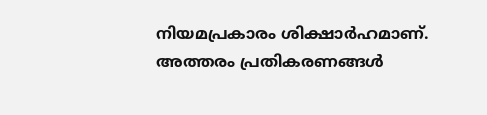നിയമപ്രകാരം ശിക്ഷാർഹമാണ്. അത്തരം പ്രതികരണങ്ങൾ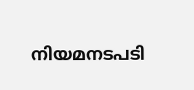നിയമനടപടി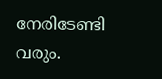നേരിടേണ്ടി വരും.